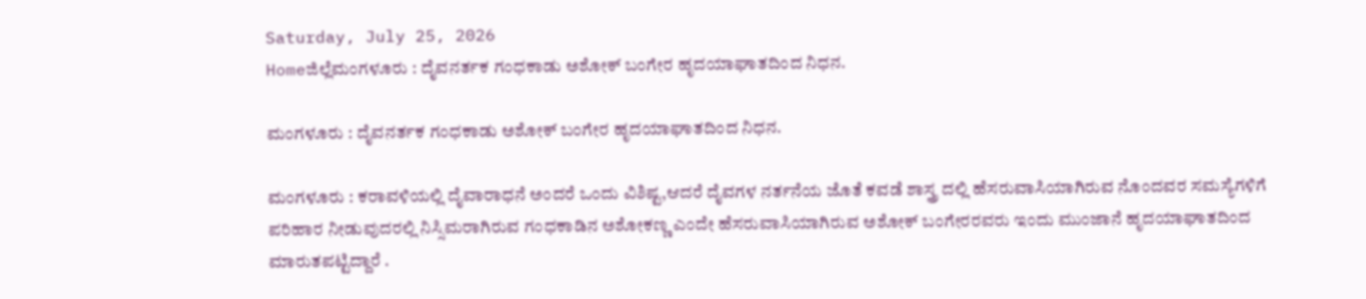Saturday, July 25, 2026
Homeಜಿಲ್ಲೆಮಂಗಳೂರು : ದೈವನರ್ತಕ ಗಂಧಕಾಡು ಅಶೋಕ್ ಬಂಗೇರ ಹೃದಯಾಘಾತದಿಂದ ನಿಧನ.

ಮಂಗಳೂರು : ದೈವನರ್ತಕ ಗಂಧಕಾಡು ಅಶೋಕ್ ಬಂಗೇರ ಹೃದಯಾಘಾತದಿಂದ ನಿಧನ.

ಮಂಗಳೂರು : ಕರಾವಳಿಯಲ್ಲಿ ದೈವಾರಾಧನೆ ಅಂದರೆ ಒಂದು ವಿಶಿಷ್ಟ,ಆದರೆ ದೈವಗಳ ನರ್ತನೆಯ ಜೊತೆ ಕವಡೆ ಶಾಸ್ತ್ರ ದಲ್ಲಿ ಹೆಸರುವಾಸಿಯಾಗಿರುವ ನೊಂದವರ ಸಮಸ್ಯೆಗಳಿಗೆ ಪರಿಹಾರ ನೀಡುವುದರಲ್ಲಿ ನಿಸ್ಸಿಮರಾಗಿರುವ ಗಂಧಕಾಡಿನ ಅಶೋಕಣ್ಣ ಎಂದೇ ಹೆಸರುವಾಸಿಯಾಗಿರುವ ಅಶೋಕ್ ಬಂಗೇರರವರು ಇಂದು ಮುಂಜಾನೆ ಹೃದಯಾಘಾತದಿಂದ ಮಾರುತಪಟ್ಟಿದ್ದಾರೆ .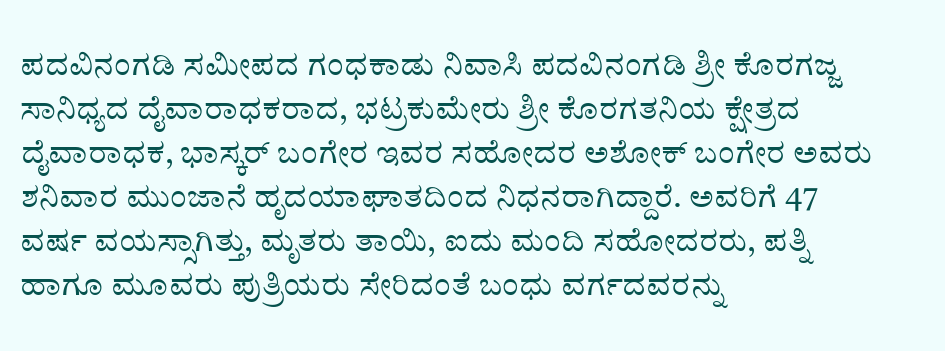ಪದವಿನಂಗಡಿ ಸಮೀಪದ ಗಂಧಕಾಡು ನಿವಾಸಿ ಪದವಿನಂಗಡಿ ಶ್ರೀ ಕೊರಗಜ್ಜ ಸಾನಿಧ್ಯದ ದೈವಾರಾಧಕರಾದ, ಭಟ್ರಕುಮೇರು ಶ್ರೀ ಕೊರಗತನಿಯ ಕ್ಷೇತ್ರದ ದೈವಾರಾಧಕ, ಭಾಸ್ಕರ್ ಬಂಗೇರ ಇವರ ಸಹೋದರ ಅಶೋಕ್ ಬಂಗೇರ ಅವರು ಶನಿವಾರ ಮುಂಜಾನೆ ಹೃದಯಾಘಾತದಿಂದ ನಿಧನರಾಗಿದ್ದಾರೆ. ಅವರಿಗೆ 47 ವರ್ಷ ವಯಸ್ಸಾಗಿತ್ತು, ಮೃತರು ತಾಯಿ, ಐದು ಮಂದಿ ಸಹೋದರರು, ಪತ್ನಿ ಹಾಗೂ ಮೂವರು ಪುತ್ರಿಯರು ಸೇರಿದಂತೆ ಬಂಧು ವರ್ಗದವರನ್ನು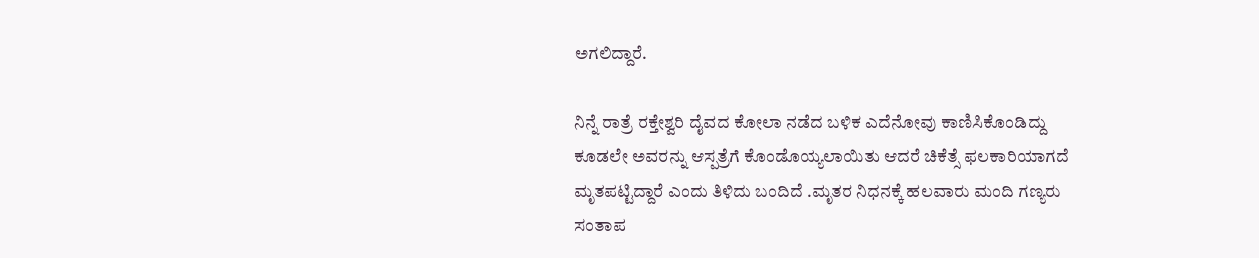ಅಗಲಿದ್ದಾರೆ.

ನಿನ್ನೆ ರಾತ್ರೆ ರಕ್ತೇಶ್ವರಿ ದೈವದ ಕೋಲಾ ನಡೆದ ಬಳಿಕ ಎದೆನೋವು ಕಾಣಿಸಿಕೊಂಡಿದ್ದು ಕೂಡಲೇ ಅವರನ್ನು ಆಸ್ಪತ್ರೆಗೆ ಕೊಂಡೊಯ್ಯಲಾಯಿತು ಆದರೆ ಚಿಕೆತ್ಸೆ ಫಲಕಾರಿಯಾಗದೆ ಮೃತಪಟ್ಟಿದ್ದಾರೆ ಎಂದು ತಿಳಿದು ಬಂದಿದೆ .ಮೃತರ ನಿಧನಕ್ಕೆ ಹಲವಾರು ಮಂದಿ ಗಣ್ಯರು ಸಂತಾಪ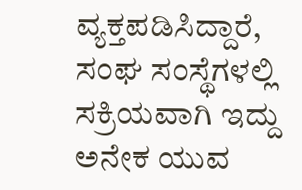ವ್ಯಕ್ತಪಡಿಸಿದ್ದಾರೆ, ಸಂಘ ಸಂಸ್ಥೆಗಳಲ್ಲಿ ಸಕ್ರಿಯವಾಗಿ ಇದ್ದು ಅನೇಕ ಯುವ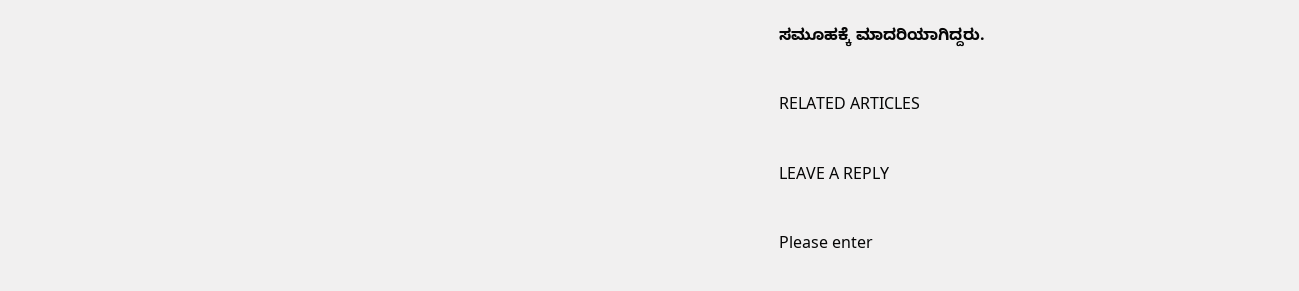ಸಮೂಹಕ್ಕೆ ಮಾದರಿಯಾಗಿದ್ದರು.

RELATED ARTICLES

LEAVE A REPLY

Please enter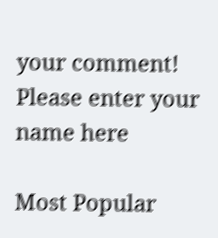your comment!
Please enter your name here

Most Popular